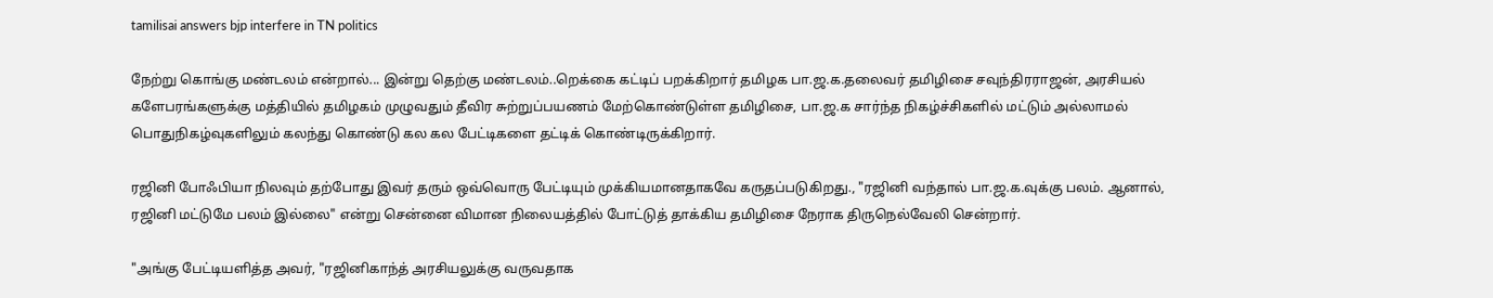tamilisai answers bjp interfere in TN politics

நேற்று கொங்கு மண்டலம் என்றால்... இன்று தெற்கு மண்டலம்..றெக்கை கட்டிப் பறக்கிறார் தமிழக பா.ஜ.க.தலைவர் தமிழிசை சவுந்திரராஜன், அரசியல் களேபரங்களுக்கு மத்தியில் தமிழகம் முழுவதும் தீவிர சுற்றுப்பயணம் மேற்கொண்டுள்ள தமிழிசை, பா.ஜ.க சார்ந்த நிகழ்ச்சிகளில் மட்டும் அல்லாமல் பொதுநிகழ்வுகளிலும் கலந்து கொண்டு கல கல பேட்டிகளை தட்டிக் கொண்டிருக்கிறார்.

ரஜினி போஃபியா நிலவும் தற்போது இவர் தரும் ஒவ்வொரு பேட்டியும் முக்கியமானதாகவே கருதப்படுகிறது., "ரஜினி வந்தால் பா.ஜ.க.வுக்கு பலம். ஆனால், ரஜினி மட்டுமே பலம் இல்லை" என்று சென்னை விமான நிலையத்தில் போட்டுத் தாக்கிய தமிழிசை நேராக திருநெல்வேலி சென்றார்.

"அங்கு பேட்டியளித்த அவர், "ரஜினிகாந்த் அரசியலுக்கு வருவதாக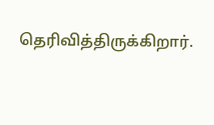தெரிவித்திருக்கிறார்.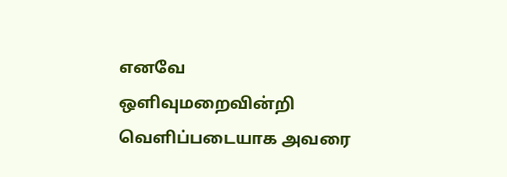எனவே ஒளிவுமறைவின்றி வெளிப்படையாக அவரை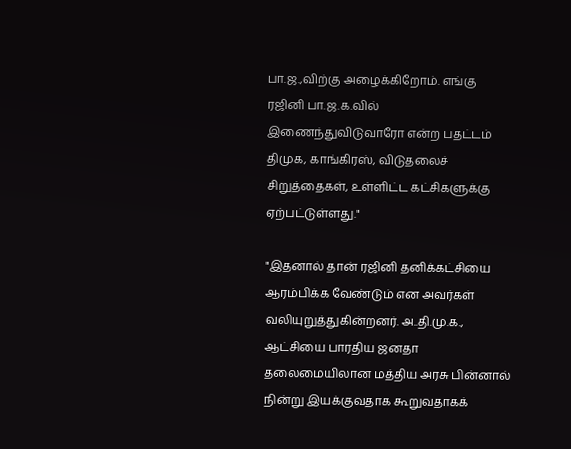பா.ஜ.,விற்கு அழைக்கிறோம். எங்கு ரஜினி பா.ஜ.க.வில் இணைந்துவிடுவாரோ என்ற பதட்டம் திமுக, காங்கிரஸ், விடுதலைச் சிறுத்தைகள், உள்ளிட்ட கட்சிகளுக்கு ஏற்பட்டுள்ளது."

"இதனால் தான் ரஜினி தனிக்கட்சியை ஆரம்பிக்க வேண்டும் என அவர்கள் வலியுறுத்துகின்றனர். அ..தி.மு.க., ஆட்சியை பாரதிய ஜனதா தலைமையிலான மத்திய அரசு பின்னால் நின்று இயக்குவதாக கூறுவதாகக்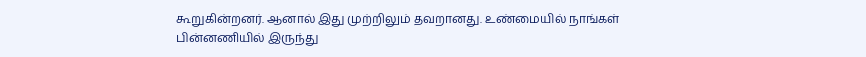கூறுகின்றனர். ஆனால் இது முற்றிலும் தவறானது. உண்மையில் நாங்கள் பின்னணியில் இருந்து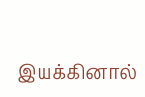இயக்கினால்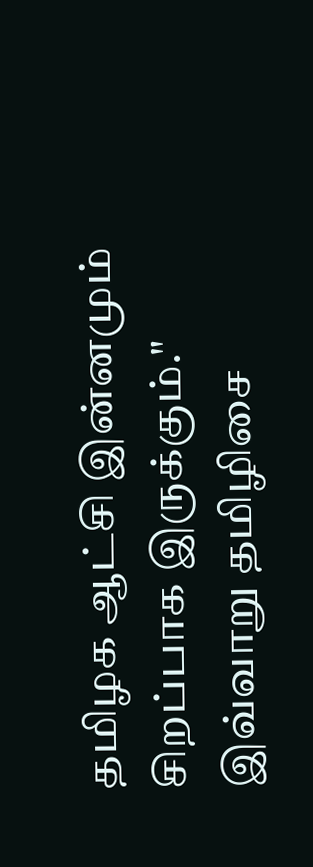தமிழக ஆட்சி இன்னமும் சிறப்பாக இருக்கும்." இவ்வாறு தமிழிசை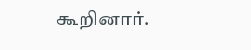கூறினார்.